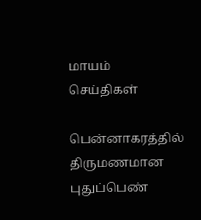மாயம்
செய்திகள்

பென்னாகரத்தில் திருமணமான புதுப்பெண்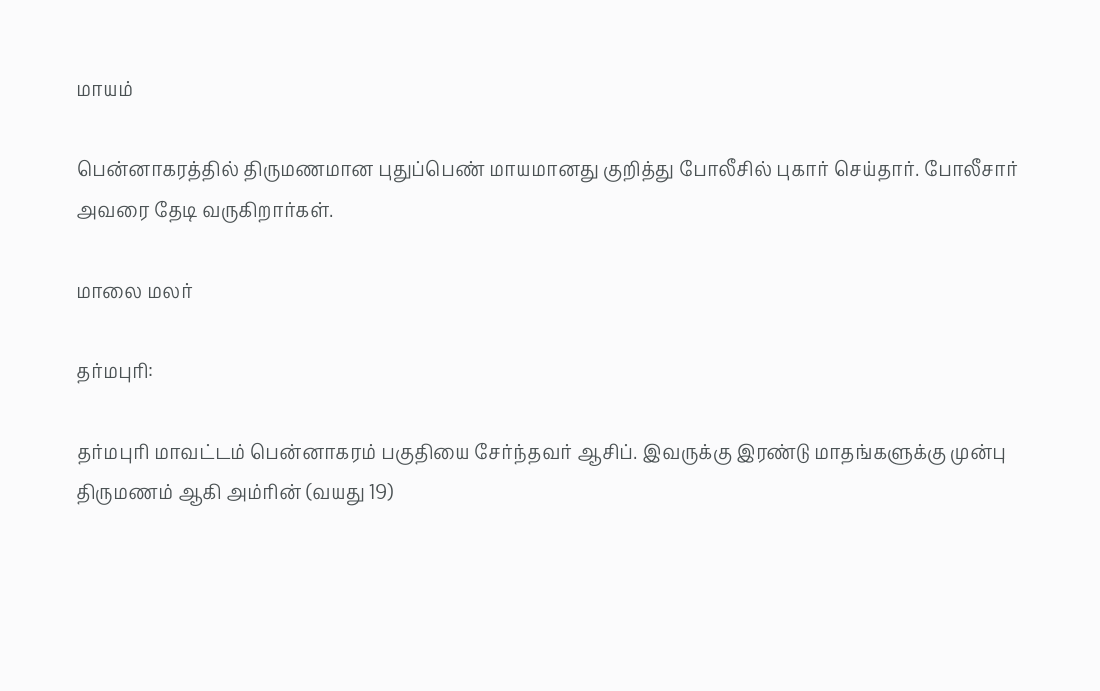மாயம்

பென்னாகரத்தில் திருமணமான புதுப்பெண் மாயமானது குறித்து போலீசில் புகார் செய்தார். போலீசார் அவரை தேடி வருகிறார்கள்.

மாலை மலர்

தர்மபுரி:

தர்மபுரி மாவட்டம் பென்னாகரம் பகுதியை சேர்ந்தவர் ஆசிப். இவருக்கு இரண்டு மாதங்களுக்கு முன்பு திருமணம் ஆகி அம்ரின் (வயது 19)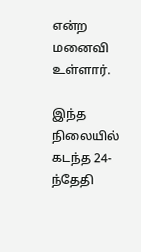என்ற மனைவி உள்ளார்.

இந்த நிலையில் கடந்த 24-ந்தேதி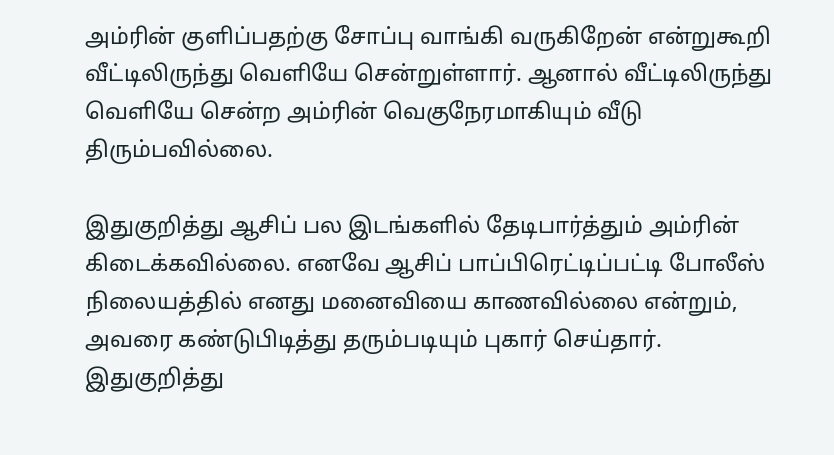அம்ரின் குளிப்பதற்கு சோப்பு வாங்கி வருகிறேன் என்றுகூறி வீட்டிலிருந்து வெளியே சென்றுள்ளார். ஆனால் வீட்டிலிருந்து வெளியே சென்ற அம்ரின் வெகுநேரமாகியும் வீடு திரும்பவில்லை.

இதுகுறித்து ஆசிப் பல இடங்களில் தேடிபார்த்தும் அம்ரின் கிடைக்கவில்லை. எனவே ஆசிப் பாப்பிரெட்டிப்பட்டி போலீஸ் நிலையத்தில் எனது மனைவியை காணவில்லை என்றும், அவரை கண்டுபிடித்து தரும்படியும் புகார் செய்தார். இதுகுறித்து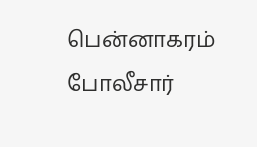பென்னாகரம் போலீசார்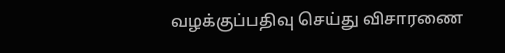வழக்குப்பதிவு செய்து விசாரணை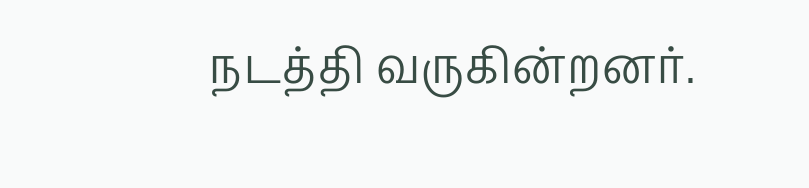நடத்தி வருகின்றனர்.